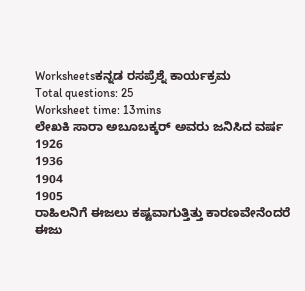Worksheetsಕನ್ನಡ ರಸಪ್ರೆಶ್ನೆ ಕಾರ್ಯಕ್ರಮ
Total questions: 25
Worksheet time: 13mins
ಲೇಖಕಿ ಸಾರಾ ಅಬೂಬಕ್ಕರ್ ಅವರು ಜನಿಸಿದ ವರ್ಷ
1926
1936
1904
1905
ರಾಹಿಲನಿಗೆ ಈಜಲು ಕಷ್ಟವಾಗುತ್ತಿತ್ತು ಕಾರಣವೇನೆಂದರೆ
ಈಜು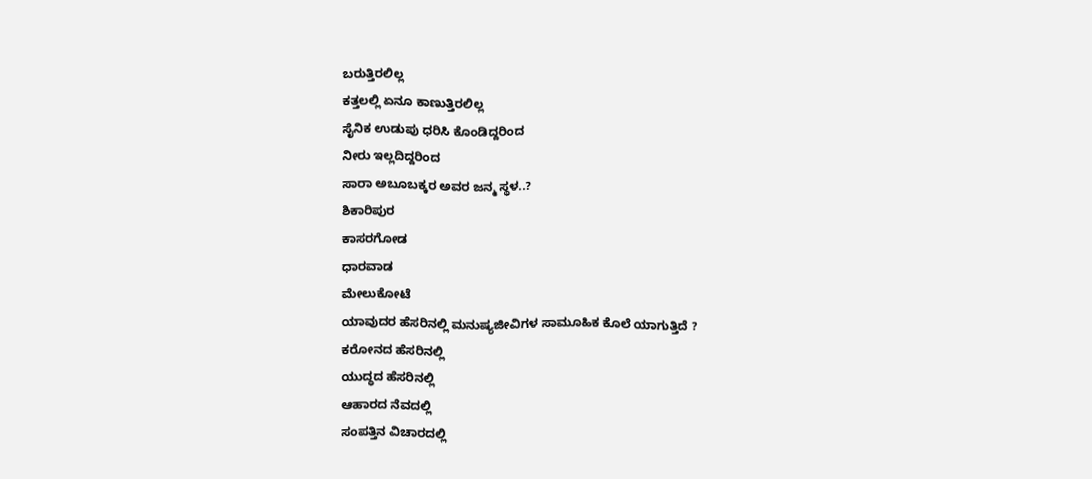ಬರುತ್ತಿರಲಿಲ್ಲ
ಕತ್ತಲಲ್ಲಿ ಏನೂ ಕಾಣುತ್ತಿರಲಿಲ್ಲ
ಸೈನಿಕ ಉಡುಪು ಧರಿಸಿ ಕೊಂಡಿದ್ದರಿಂದ
ನೀರು ಇಲ್ಲದಿದ್ದರಿಂದ
ಸಾರಾ ಅಬೂಬಕ್ಕರ ಅವರ ಜನ್ಮ ಸ್ಥಳ..?
ಶಿಕಾರಿಪುರ
ಕಾಸರಗೋಡ
ಧಾರವಾಡ
ಮೇಲುಕೋಟೆ
ಯಾವುದರ ಹೆಸರಿನಲ್ಲಿ ಮನುಷ್ಯಜೀವಿಗಳ ಸಾಮೂಹಿಕ ಕೊಲೆ ಯಾಗುತ್ತಿದೆ ?
ಕರೋನದ ಹೆಸರಿನಲ್ಲಿ
ಯುದ್ಧದ ಹೆಸರಿನಲ್ಲಿ
ಆಹಾರದ ನೆವದಲ್ಲಿ
ಸಂಪತ್ತಿನ ವಿಚಾರದಲ್ಲಿ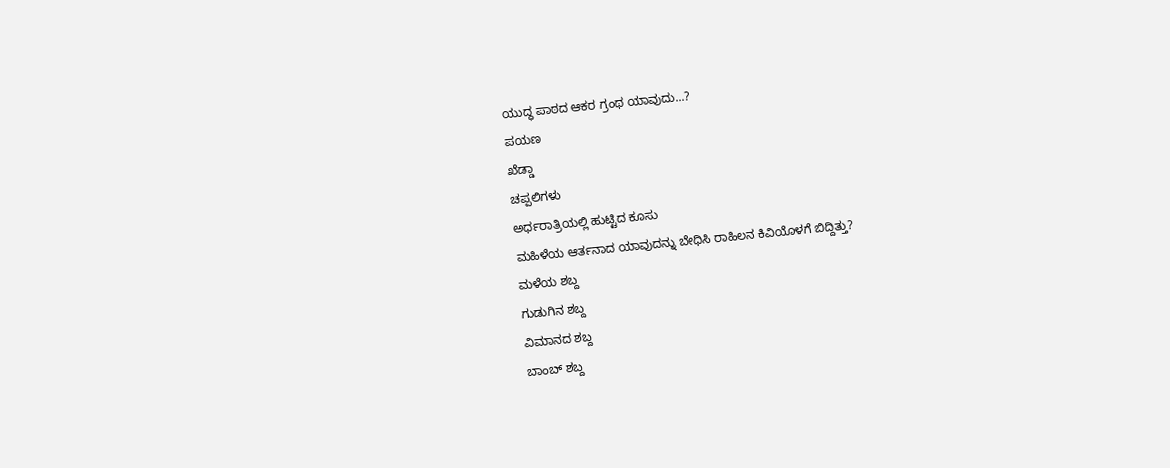ಯುದ್ಧ ಪಾಠದ ಆಕರ ಗ್ರಂಥ ಯಾವುದು...?
ಪಯಣ
ಖೆಡ್ಡಾ
ಚಪ್ಪಲಿಗಳು
ಅರ್ಧರಾತ್ರಿಯಲ್ಲಿ ಹುಟ್ಟಿದ ಕೂಸು
ಮಹಿಳೆಯ ಆರ್ತನಾದ ಯಾವುದನ್ನು ಬೇಧಿಸಿ ರಾಹಿಲನ ಕಿವಿಯೊಳಗೆ ಬಿದ್ದಿತ್ತು?
ಮಳೆಯ ಶಬ್ದ
ಗುಡುಗಿನ ಶಬ್ದ
ವಿಮಾನದ ಶಬ್ದ
ಬಾಂಬ್ ಶಬ್ದ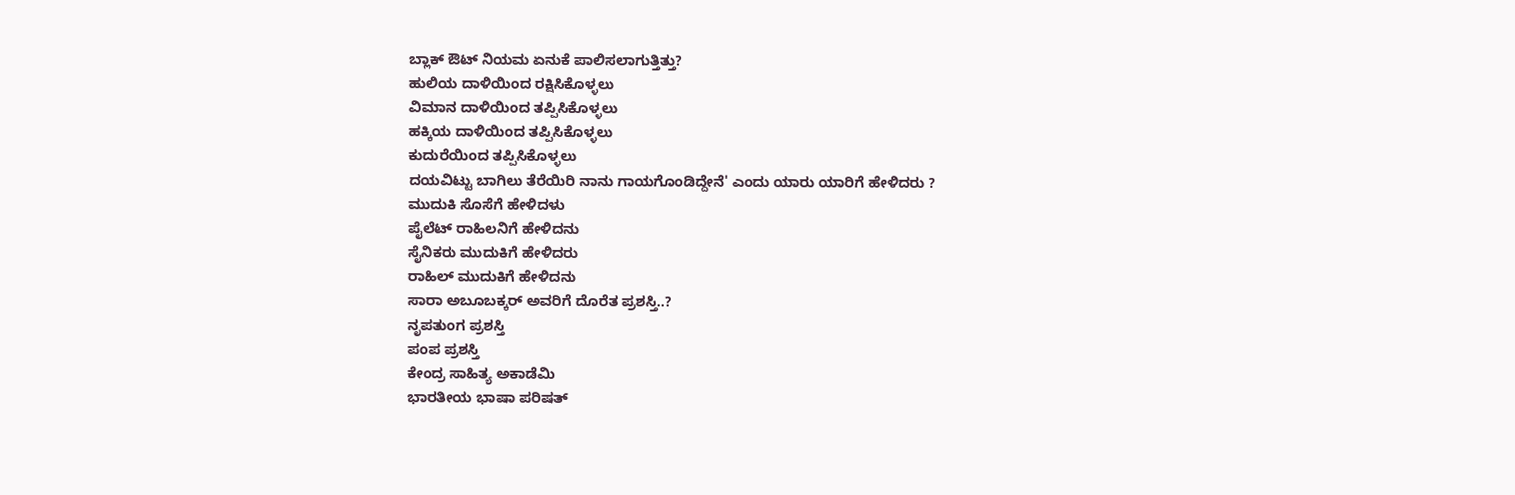ಬ್ಲಾಕ್ ಔಟ್ ನಿಯಮ ಏನುಕೆ ಪಾಲಿಸಲಾಗುತ್ತಿತ್ತು?
ಹುಲಿಯ ದಾಳಿಯಿಂದ ರಕ್ಷಿಸಿಕೊಳ್ಳಲು
ವಿಮಾನ ದಾಳಿಯಿಂದ ತಪ್ಪಿಸಿಕೊಳ್ಳಲು
ಹಕ್ಕಿಯ ದಾಳಿಯಿಂದ ತಪ್ಪಿಸಿಕೊಳ್ಳಲು
ಕುದುರೆಯಿಂದ ತಪ್ಪಿಸಿಕೊಳ್ಳಲು
ದಯವಿಟ್ಟು ಬಾಗಿಲು ತೆರೆಯಿರಿ ನಾನು ಗಾಯಗೊಂಡಿದ್ದೇನೆ' ಎಂದು ಯಾರು ಯಾರಿಗೆ ಹೇಳಿದರು ?
ಮುದುಕಿ ಸೊಸೆಗೆ ಹೇಳಿದಳು
ಪೈಲೆಟ್ ರಾಹಿಲನಿಗೆ ಹೇಳಿದನು
ಸೈನಿಕರು ಮುದುಕಿಗೆ ಹೇಳಿದರು
ರಾಹಿಲ್ ಮುದುಕಿಗೆ ಹೇಳಿದನು
ಸಾರಾ ಅಬೂಬಕ್ಕರ್ ಅವರಿಗೆ ದೊರೆತ ಪ್ರಶಸ್ತಿ..?
ನೃಪತುಂಗ ಪ್ರಶಸ್ತಿ
ಪಂಪ ಪ್ರಶಸ್ತಿ
ಕೇಂದ್ರ ಸಾಹಿತ್ಯ ಅಕಾಡೆಮಿ
ಭಾರತೀಯ ಭಾಷಾ ಪರಿಷತ್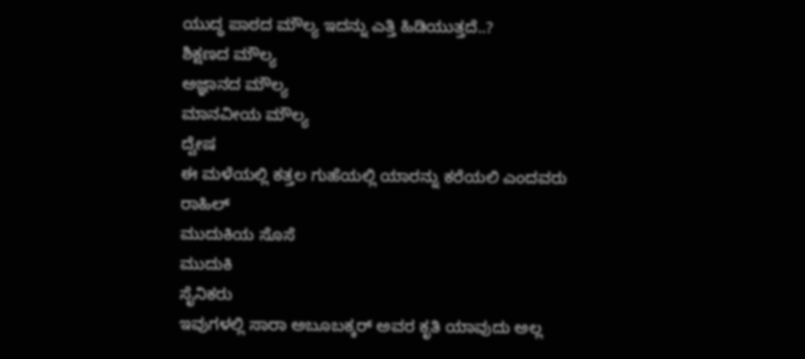ಯುದ್ಧ ಪಾಠದ ಮೌಲ್ಯ ಇದನ್ನು ಎತ್ತಿ ಹಿಡಿಯುತ್ತದೆ..?
ಶಿಕ್ಷಣದ ಮೌಲ್ಯ
ಅಜ್ಞಾನದ ಮೌಲ್ಯ
ಮಾನವೀಯ ಮೌಲ್ಯ
ದ್ವೇಷ
ಈ ಮಳೆಯಲ್ಲಿ ಕತ್ತಲ ಗುಹೆಯಲ್ಲಿ ಯಾರನ್ನು ಕರೆಯಲಿ ಎಂದವರು
ರಾಹಿಲ್
ಮುದುಕಿಯ ಸೊಸೆ
ಮುದುಕಿ
ಸೈನಿಕರು
ಇವುಗಳಲ್ಲಿ ಸಾರಾ ಅಬೂಬಕ್ಕರ್ ಅವರ ಕೃತಿ ಯಾವುದು ಅಲ್ಲ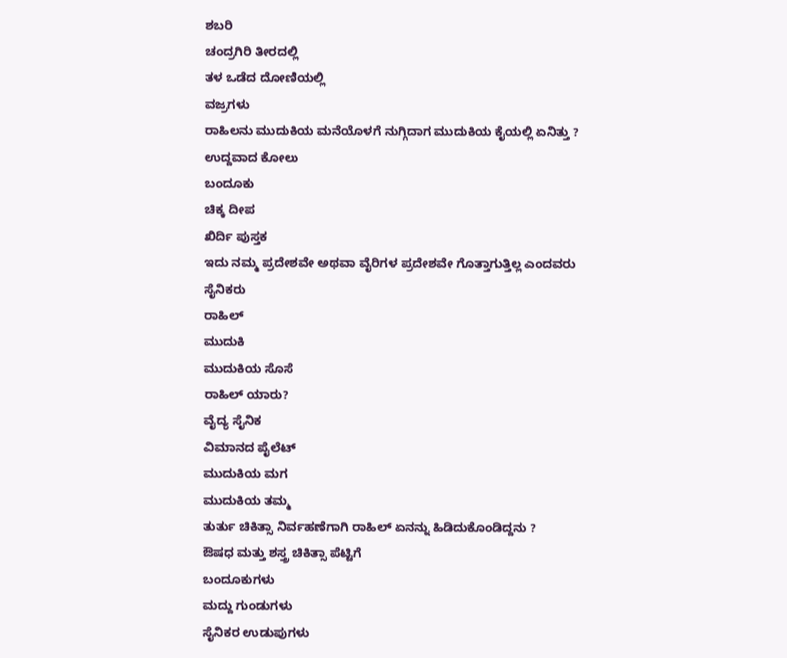ಶಬರಿ
ಚಂದ್ರಗಿರಿ ತೀರದಲ್ಲಿ
ತಳ ಒಡೆದ ದೋಣಿಯಲ್ಲಿ
ವಜ್ರಗಳು
ರಾಹಿಲನು ಮುದುಕಿಯ ಮನೆಯೊಳಗೆ ನುಗ್ಗಿದಾಗ ಮುದುಕಿಯ ಕೈಯಲ್ಲಿ ಏನಿತ್ತು ?
ಉದ್ದವಾದ ಕೋಲು
ಬಂದೂಕು
ಚಿಕ್ಕ ದೀಪ
ಖಿರ್ದಿ ಪುಸ್ತಕ
ಇದು ನಮ್ಮ ಪ್ರದೇಶವೇ ಅಥವಾ ವೈರಿಗಳ ಪ್ರದೇಶವೇ ಗೊತ್ತಾಗುತ್ತಿಲ್ಲ ಎಂದವರು
ಸೈನಿಕರು
ರಾಹಿಲ್
ಮುದುಕಿ
ಮುದುಕಿಯ ಸೊಸೆ
ರಾಹಿಲ್ ಯಾರು?
ವೈದ್ಯ ಸೈನಿಕ
ವಿಮಾನದ ಪೈಲೆಟ್
ಮುದುಕಿಯ ಮಗ
ಮುದುಕಿಯ ತಮ್ಮ
ತುರ್ತು ಚಿಕಿತ್ಸಾ ನಿರ್ವಹಣೆಗಾಗಿ ರಾಹಿಲ್ ಏನನ್ನು ಹಿಡಿದುಕೊಂಡಿದ್ದನು ?
ಔಷಧ ಮತ್ತು ಶಸ್ತ್ರ ಚಿಕಿತ್ಸಾ ಪೆಟ್ಟಿಗೆ
ಬಂದೂಕುಗಳು
ಮದ್ದು ಗುಂಡುಗಳು
ಸೈನಿಕರ ಉಡುಪುಗಳು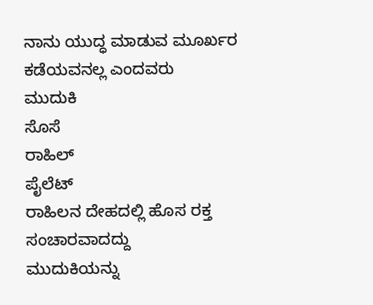ನಾನು ಯುದ್ಧ ಮಾಡುವ ಮೂರ್ಖರ ಕಡೆಯವನಲ್ಲ ಎಂದವರು
ಮುದುಕಿ
ಸೊಸೆ
ರಾಹಿಲ್
ಪೈಲೆಟ್
ರಾಹಿಲನ ದೇಹದಲ್ಲಿ ಹೊಸ ರಕ್ತ ಸಂಚಾರವಾದದ್ದು
ಮುದುಕಿಯನ್ನು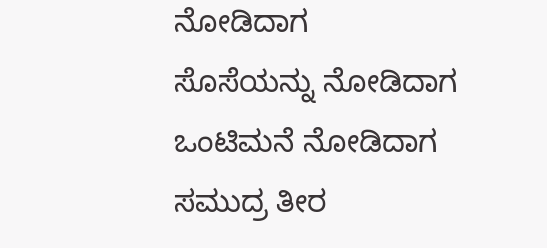ನೋಡಿದಾಗ
ಸೊಸೆಯನ್ನು ನೋಡಿದಾಗ
ಒಂಟಿಮನೆ ನೋಡಿದಾಗ
ಸಮುದ್ರ ತೀರ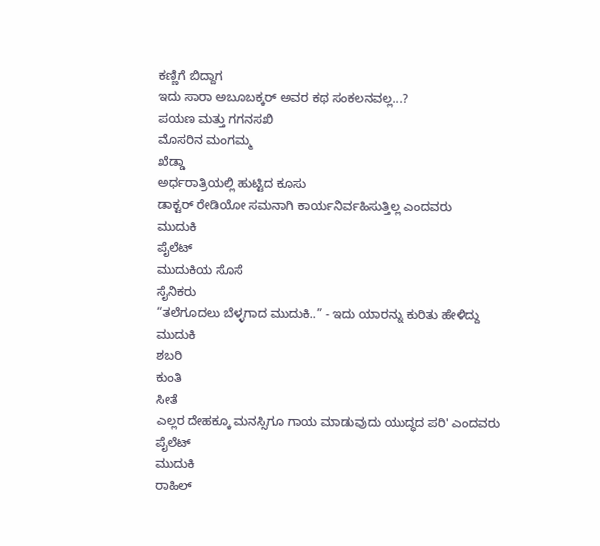ಕಣ್ಣಿಗೆ ಬಿದ್ದಾಗ
ಇದು ಸಾರಾ ಅಬೂಬಕ್ಕರ್ ಅವರ ಕಥ ಸಂಕಲನವಲ್ಲ...?
ಪಯಣ ಮತ್ತು ಗಗನಸಖಿ
ಮೊಸರಿನ ಮಂಗಮ್ಮ
ಖೆಡ್ಡಾ
ಅರ್ಧರಾತ್ರಿಯಲ್ಲಿ ಹುಟ್ಟಿದ ಕೂಸು
ಡಾಕ್ಟರ್ ರೇಡಿಯೋ ಸಮನಾಗಿ ಕಾರ್ಯನಿರ್ವಹಿಸುತ್ತಿಲ್ಲ ಎಂದವರು
ಮುದುಕಿ
ಪೈಲೆಟ್
ಮುದುಕಿಯ ಸೊಸೆ
ಸೈನಿಕರು
“ತಲೆಗೂದಲು ಬೆಳ್ಳಗಾದ ಮುದುಕಿ..” - ಇದು ಯಾರನ್ನು ಕುರಿತು ಹೇಳಿದ್ದು
ಮುದುಕಿ
ಶಬರಿ
ಕುಂತಿ
ಸೀತೆ
ಎಲ್ಲರ ದೇಹಕ್ಕೂ ಮನಸ್ಸಿಗೂ ಗಾಯ ಮಾಡುವುದು ಯುದ್ಧದ ಪರಿ' ಎಂದವರು
ಪೈಲೆಟ್
ಮುದುಕಿ
ರಾಹಿಲ್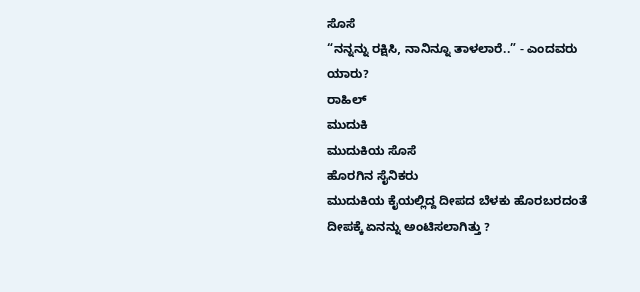ಸೊಸೆ
“ನನ್ನನ್ನು ರಕ್ಷಿಸಿ, ನಾನಿನ್ನೂ ತಾಳಲಾರೆ..” - ಎಂದವರು ಯಾರು?
ರಾಹಿಲ್
ಮುದುಕಿ
ಮುದುಕಿಯ ಸೊಸೆ
ಹೊರಗಿನ ಸೈನಿಕರು
ಮುದುಕಿಯ ಕೈಯಲ್ಲಿದ್ದ ದೀಪದ ಬೆಳಕು ಹೊರಬರದಂತೆ ದೀಪಕ್ಕೆ ಏನನ್ನು ಅಂಟಿಸಲಾಗಿತ್ತು ?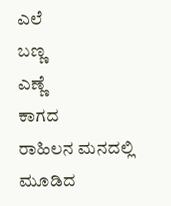ಎಲೆ
ಬಣ್ಣ
ಎಣ್ಣೆ
ಕಾಗದ
ರಾಹಿಲನ ಮನದಲ್ಲಿ ಮೂಡಿದ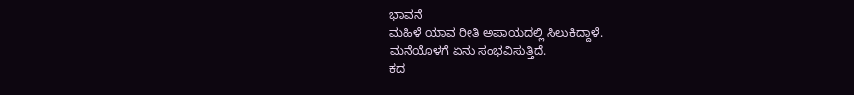ಭಾವನೆ
ಮಹಿಳೆ ಯಾವ ರೀತಿ ಅಪಾಯದಲ್ಲಿ ಸಿಲುಕಿದ್ದಾಳೆ.
ಮನೆಯೊಳಗೆ ಏನು ಸಂಭವಿಸುತ್ತಿದೆ.
ಕದ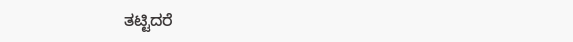ತಟ್ಟಿದರೆ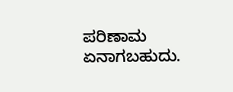ಪರಿಣಾಮ ಏನಾಗಬಹುದು.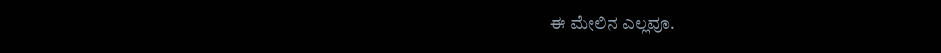ಈ ಮೇಲಿನ ಎಲ್ಲವೂ.